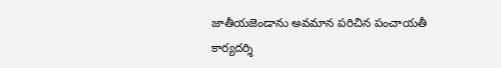జాతీయజెండాను అవమాన పరిచిన పంచాయతీ కార్యదర్శి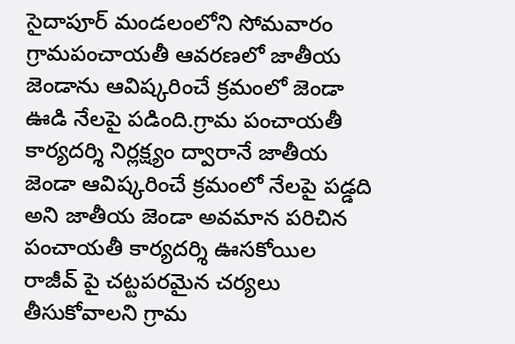సైదాపూర్ మండలంలోని సోమవారం గ్రామపంచాయతీ ఆవరణలో జాతీయ జెండాను ఆవిష్కరించే క్రమంలో జెండా ఊడి నేలపై పడింది.గ్రామ పంచాయతీ కార్యదర్శి నిర్లక్ష్యం ద్వారానే జాతీయ జెండా ఆవిష్కరించే క్రమంలో నేలపై పడ్డది అని జాతీయ జెండా అవమాన పరిచిన పంచాయతీ కార్యదర్శి ఊసకోయిల రాజీవ్ పై చట్టపరమైన చర్యలు తీసుకోవాలని గ్రామ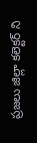ప్రజలు జిల్లా కలెక్టర్ ని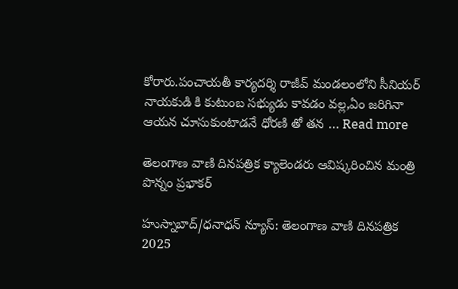కోరారు.పంచాయతీ కార్యదర్శి రాజీవ్ మండలంలోని సీనియర్ నాయకుడి కి కుటుంబ సభ్యుడు కావడం వల్ల,ఏం జరిగినా ఆయన చూసుకుంటాడనే ధోరణి తో తన … Read more

తెలంగాణ వాణి దినపత్రిక క్యాలెండరు ఆవిష్కరించిన మంత్రి పొన్నం ప్రభాకర్

హుస్నాబాద్/ధనాధన్ న్యూస్: తెలంగాణ వాణి దినపత్రిక 2025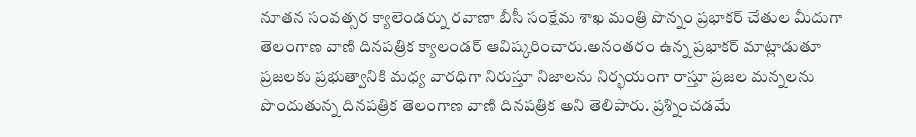నూతన సంవత్సర క్యాలెండర్ను రవాణా బీసీ సంక్షేమ శాఖ మంత్రి పొన్నం ప్రభాకర్ చేతుల మీదుగా తెలంగాణ వాణి దినపత్రిక క్యాలండర్ ఆవిష్కరించారు.అనంతరం ఉన్న ప్రభాకర్ మాట్లాడుతూ ప్రజలకు ప్రభుత్వానికి మధ్య వారధిగా నిరుస్తూ నిజాలను నిర్భయంగా రాస్తూ ప్రజల మన్నలను పొందుతున్న దినపత్రిక తెలంగాణ వాణి దినపత్రిక అని తెలిపారు. ప్రశ్నించడమే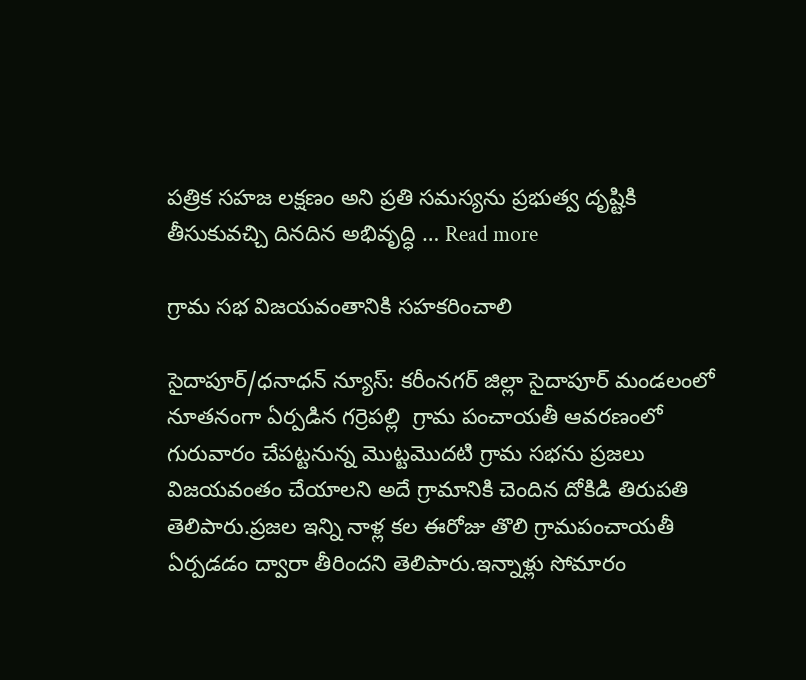పత్రిక సహజ లక్షణం అని ప్రతి సమస్యను ప్రభుత్వ దృష్టికి తీసుకువచ్చి దినదిన అభివృద్ధి … Read more

గ్రామ సభ విజయవంతానికి సహకరించాలి

సైదాపూర్/ధనాధన్ న్యూస్: కరీంనగర్ జిల్లా సైదాపూర్ మండలంలో నూతనంగా ఏర్పడిన గర్రెపల్లి  గ్రామ పంచాయతీ ఆవరణంలో గురువారం చేపట్టనున్న మొట్టమొదటి గ్రామ సభను ప్రజలు విజయవంతం చేయాలని అదే గ్రామానికి చెందిన దోకిడి తిరుపతి తెలిపారు.ప్రజల ఇన్ని నాళ్ల కల ఈరోజు తొలి గ్రామపంచాయతీ ఏర్పడడం ద్వారా తీరిందని తెలిపారు.ఇన్నాళ్లు సోమారం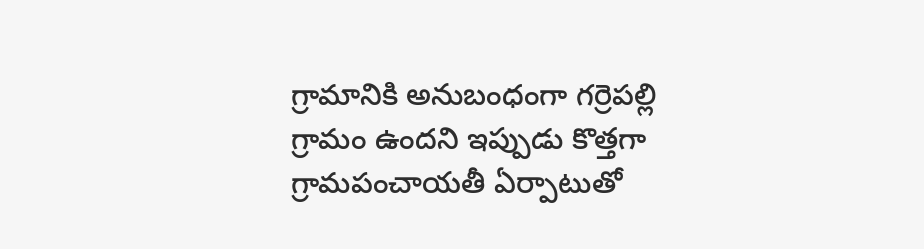గ్రామానికి అనుబంధంగా గర్రెపల్లి గ్రామం ఉందని ఇప్పుడు కొత్తగా గ్రామపంచాయతీ ఏర్పాటుతో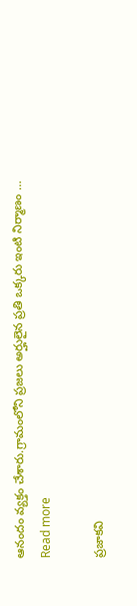ఆనందం వ్యక్తం చేశారు.గ్రామంలోని ప్రజలు అర్హులైన ప్రతి ఒక్కరు ఇంటి నిర్మాణం … Read more

ప్రజాకవి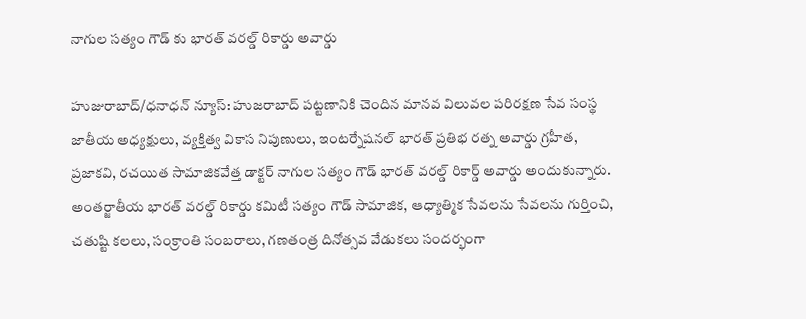నాగుల సత్యం గౌడ్ కు భారత్ వరల్డ్ రికార్డు అవార్డు

హుజురాబాద్/ధనాధన్ న్యూస్: హుజరాబాద్ పట్టణానికి చెందిన మానవ విలువల పరిరక్షణ సేవ సంస్థ జాతీయ అధ్యక్షులు, వ్యక్తిత్వ వికాస నిపుణులు, ఇంటర్నేషనల్ భారత్ ప్రతిభ రత్న అవార్డు గ్రహీత, ప్రజాకవి, రచయిత సామాజికవేత్త డాక్టర్ నాగుల సత్యం గౌడ్ భారత్ వరల్డ్ రికార్డ్ అవార్డు అందుకున్నారు. అంతర్జాతీయ భారత్ వరల్డ్ రికార్డు కమిటీ సత్యం గౌడ్ సామాజిక, ఆధ్యాత్మిక సేవలను సేవలను గుర్తించి, చతుష్టి కలలు, సంక్రాంతి సంబరాలు, గణతంత్ర దినోత్సవ వేడుకలు సందర్భంగా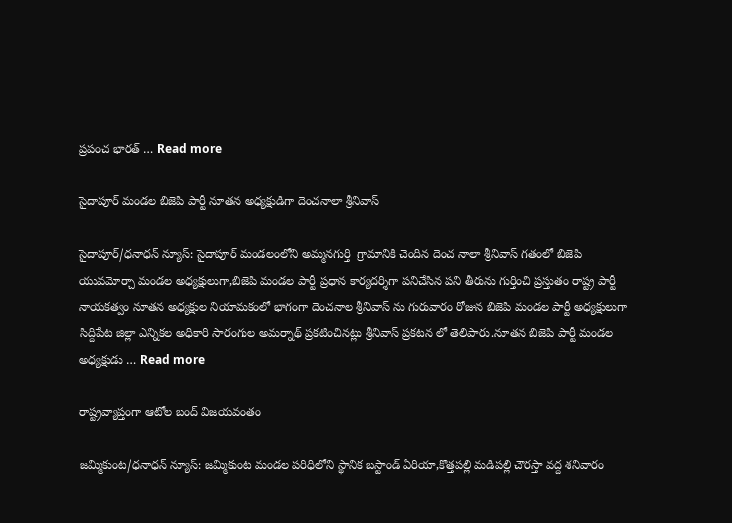ప్రపంచ భారత్ … Read more

సైదాపూర్ మండల బిజెపి పార్టీ నూతన అధ్యక్షుడిగా దెంచనాలా శ్రీనివాస్

సైదాపూర్/ధనాధన్ న్యూస్: సైదాపూర్ మండలంలోని అమ్మనగుర్తి  గ్రామానికి చెందిన దెంచ నాలా శ్రీనివాస్ గతంలో బిజెపి యువమోర్చా మండల అధ్యక్షులుగా,బిజెపి మండల పార్టీ ప్రధాన కార్యదర్శిగా పనిచేసిన పని తీరును గుర్తించి ప్రస్తుతం రాష్ట్ర పార్టీ నాయకత్వం నూతన అధ్యక్షుల నియామకంలో భాగంగా దెంచనాల శ్రీనివాస్ ను గురువారం రోజున బిజెపి మండల పార్టీ అధ్యక్షులుగా సిద్దిపేట జిల్లా ఎన్నికల అధికారి సారంగుల అమర్నాథ్ ప్రకటించినట్లు శ్రీనివాస్ ప్రకటన లో తెలిపారు.నూతన బిజెపి పార్టీ మండల అధ్యక్షుడు … Read more

రాష్ట్రవ్యాప్తంగా ఆటోల బంద్ విజయవంతం

జమ్మికుంట/ధనాధన్ న్యూస్: జమ్మికుంట మండల పరిధిలోని స్థానిక బస్టాండ్ ఏరియా,కొత్తపల్లి మడిపల్లి చౌరస్తా వద్ద శనివారం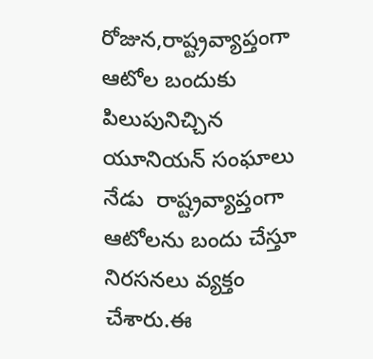రోజున,రాష్ట్రవ్యాప్తంగా ఆటోల బందుకు పిలుపునిచ్చిన యూనియన్ సంఘాలు నేడు  రాష్ట్రవ్యాప్తంగా ఆటోలను బందు చేస్తూ నిరసనలు వ్యక్తం చేశారు.ఈ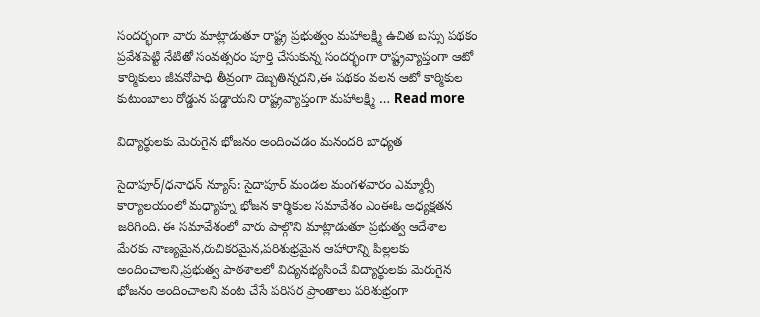సందర్భంగా వారు మాట్లాడుతూ రాష్ట్ర ప్రభుత్వం మహాలక్ష్మి ఉచిత బస్సు పథకం ప్రవేశపెట్టి నేటితో సంవత్సరం పూర్తి చేసుకున్న సందర్భంగా రాష్ట్రవ్యాప్తంగా ఆటో కార్మికులు జీవనోపాధి తీవ్రంగా దెబ్బతిన్నదని,ఈ పథకం వలన ఆటో కార్మికుల కుటుంబాలు రోడ్డున పడ్డాయని రాష్ట్రవ్యాప్తంగా మహాలక్ష్మి … Read more

విద్యార్థులకు మెరుగైన భోజనం అందించడం మనందరి బాధ్యత

సైదాపూర్/ధనాధన్ న్యూస్: సైదాపూర్ మండల మంగళవారం ఎమ్మార్సీ కార్యాలయంలో మధ్యాహ్న భోజన కార్మికుల సమావేశం ఎంఈఓ అధ్యక్షతన జరిగింది. ఈ సమావేశంలో వారు పాల్గొని మాట్లాడుతూ ప్రభుత్వ ఆదేశాల మేరకు నాణ్యమైన,రుచికరమైన,పరిశుభ్రమైన ఆహారాన్ని పిల్లలకు అందించాలని,ప్రభుత్వ పాఠశాలలో విద్యనభ్యసించే విద్యార్థులకు మెరుగైన  భోజనం అందించాలని వంట చేసే పరిసర ప్రాంతాలు పరిశుభ్రంగా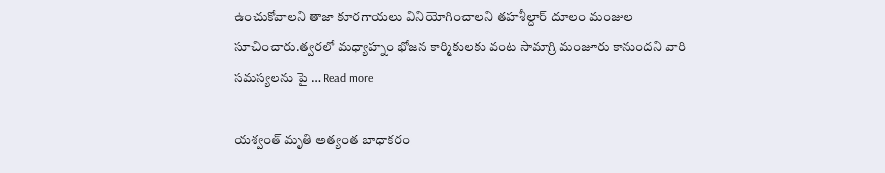ఉంచుకోవాలని తాజా కూరగాయలు వినియోగించాలని తహశీల్దార్ దూలం మంజుల సూచించారు.త్వరలో మధ్యాహ్నం భోజన కార్మికులకు వంట సామాగ్రి మంజూరు కానుందని వారి సమస్యలను పై … Read more

యశ్వంత్ మృతి అత్యంత బాధాకరం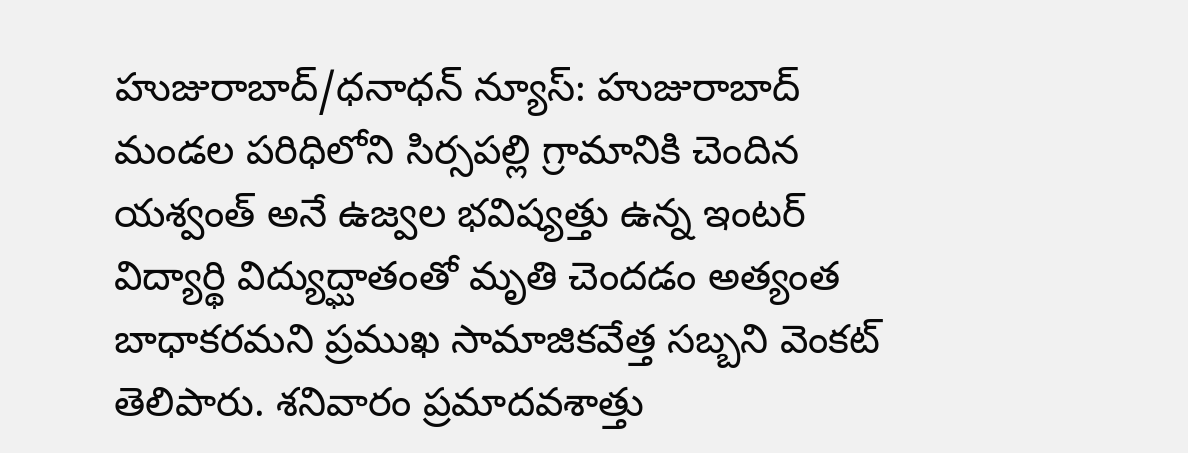హుజురాబాద్/ధనాధన్ న్యూస్: హుజురాబాద్ మండల పరిధిలోని సిర్సపల్లి గ్రామానికి చెందిన యశ్వంత్ అనే ఉజ్వల భవిష్యత్తు ఉన్న ఇంటర్ విద్యార్థి విద్యుద్ఘాతంతో మృతి చెందడం అత్యంత బాధాకరమని ప్రముఖ సామాజికవేత్త సబ్బని వెంకట్ తెలిపారు. శనివారం ప్రమాదవశాత్తు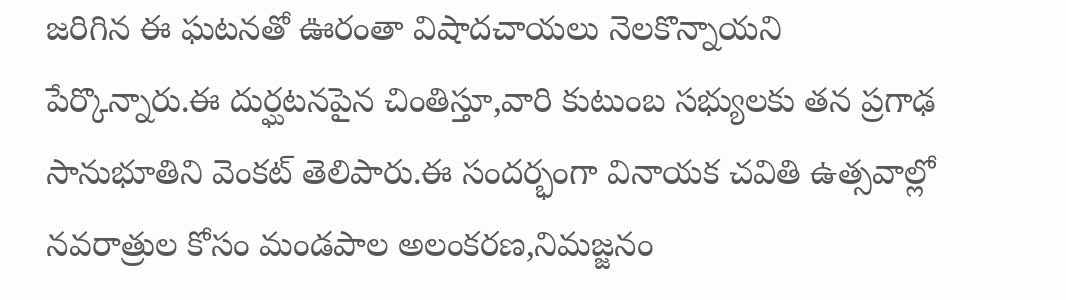జరిగిన ఈ ఘటనతో ఊరంతా విషాదచాయలు నెలకొన్నాయని పేర్కొన్నారు.ఈ దుర్ఘటనపైన చింతిస్తూ,వారి కుటుంబ సభ్యులకు తన ప్రగాఢ సానుభూతిని వెంకట్ తెలిపారు.ఈ సందర్భంగా వినాయక చవితి ఉత్సవాల్లో నవరాత్రుల కోసం మండపాల అలంకరణ,నిమజ్జనం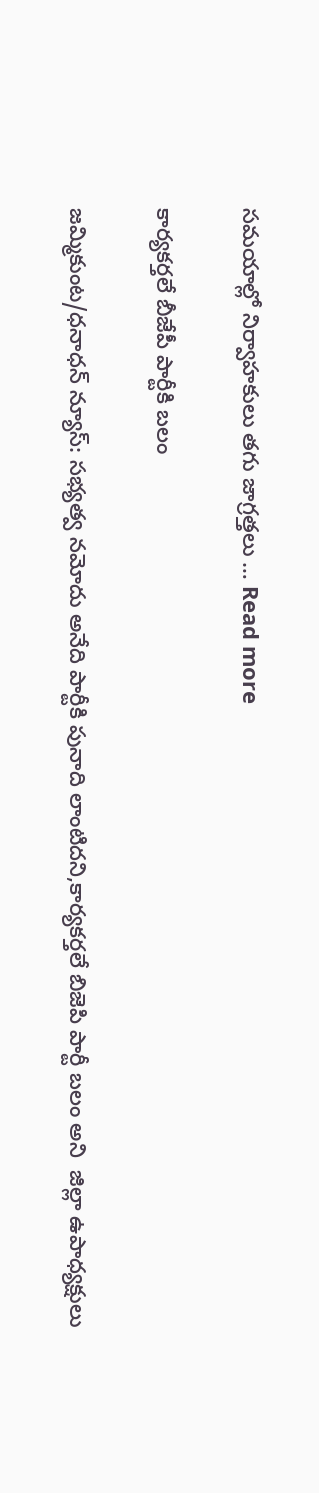సమయాల్లో నిర్వాహకులు తగు జాగ్రత్తలు … Read more

కార్యకర్తలే బీజేపీ పార్టీకి బలం

జమ్మికుంట/ధనాధన్ న్యూస్: సభ్యత్వ నమోదు అనేది పార్టీకి పునాది లాంటిదని,కార్యకర్తలే బిజెపి పార్టీ బలం అని  జిల్లా ఉపాధ్యక్షులు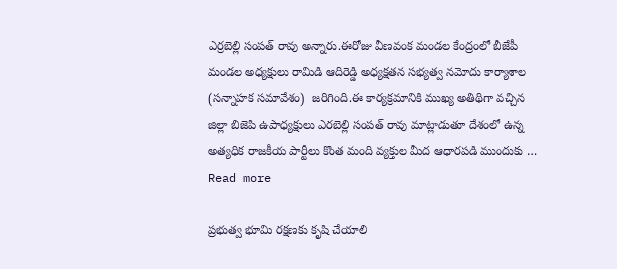ఎర్రబెల్లి సంపత్ రావు అన్నారు.ఈరోజు వీణవంక మండల కేంద్రంలో బీజేపీ మండల అధ్యక్షులు రామిడి ఆదిరెడ్డి అధ్యక్షతన సభ్యత్వ నమోదు కార్యాశాల (సన్నాహక సమావేశం)  జరిగింది.ఈ కార్యక్రమానికి ముఖ్య అతిథిగా వచ్చిన జిల్లా బిజెపి ఉపాధ్యక్షులు ఎరబెల్లి సంపత్ రావు మాట్లాడుతూ దేశంలో ఉన్న అత్యధిక రాజకీయ పార్టీలు కొంత మంది వ్యక్తుల మీద ఆధారపడి ముందుకు … Read more

ప్రభుత్వ భూమి రక్షణకు కృషి చేయాలి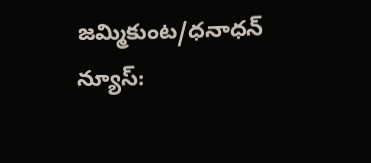జమ్మికుంట/ధనాధన్ న్యూస్: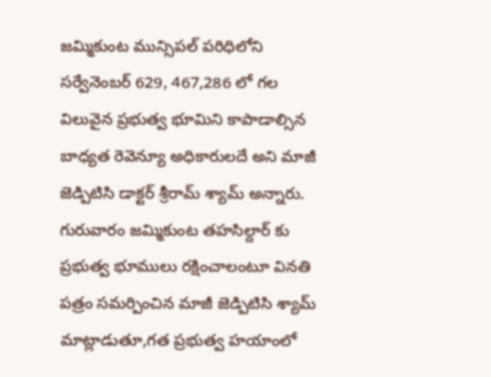జమ్మికుంట మున్సిపల్ పరిధిలోని సర్వేనెంబర్ 629, 467,286 లో గల విలువైన ప్రభుత్వ భూమిని కాపాడాల్సిన బాధ్యత రెవెన్యూ అధికారులదే అని మాజీ జెడ్పిటిసి డాక్టర్ శ్రీరామ్ శ్యామ్ అన్నారు. గురువారం జమ్మికుంట తహసిల్దార్ కు ప్రభుత్వ భూములు రక్షించాలంటూ వినతి పత్రం సమర్పించిన మాజీ జెడ్పిటిసి శ్యామ్ మాట్లాడుతూ,గత ప్రభుత్వ హయాంలో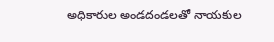అధికారుల అండదండలతో నాయకుల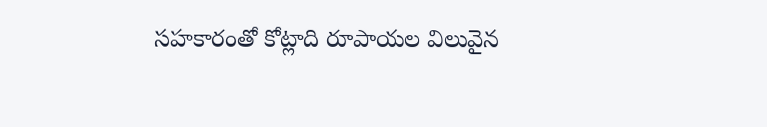సహకారంతో కోట్లాది రూపాయల విలువైన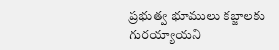ప్రభుత్వ భూములు కబ్జాలకు గురయ్యాయని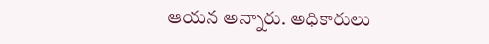ఆయన అన్నారు. అధికారులు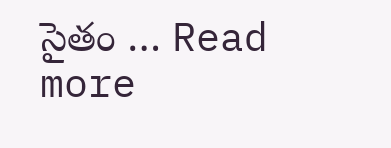సైతం … Read more